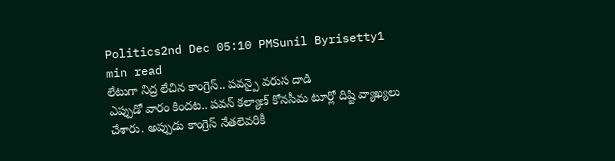Politics2nd Dec 05:10 PMSunil Byrisetty1 min read
లేటుగా నిద్ర లేచిన కాంగ్రెస్.. పవన్పై వరుస దాడి
ఎప్పుడో వారం కిందట.. పవన్ కల్యాణ్ కోనసీమ టూర్లో దిష్టి వ్యాఖ్యలు చేశారు. అప్పుడు కాంగ్రెస్ నేతలెవరికీ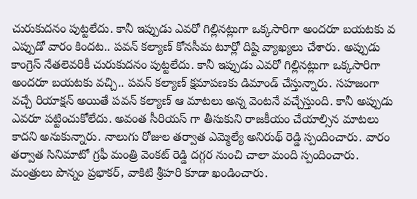చురుకుదనం పుట్టలేదు. కానీ ఇప్పుడు ఎవరో గిల్లినట్లుగా ఒక్కసారిగా అందరూ బయటకు వ
ఎప్పుడో వారం కిందట.. పవన్ కల్యాణ్ కోనసీమ టూర్లో దిష్టి వ్యాఖ్యలు చేశారు. అప్పుడు కాంగ్రెస్ నేతలెవరికీ చురుకుదనం పుట్టలేదు. కానీ ఇప్పుడు ఎవరో గిల్లినట్లుగా ఒక్కసారిగా అందరూ బయటకు వచ్చి.. పవన్ కల్యాణ్ క్షమాపణకు డిమాండ్ చేస్తున్నారు. సహజంగా వచ్చే రియాక్షన్ అయితే పవన్ కల్యాణ్ ఆ మాటలు అన్న వెంటనే వచ్చేస్తుంది. కానీ అప్పుడు ఎవరూ పట్టించుకోలేదు. అవంత సీరియస్ గా తీసుకుని రాజకీయం చేయాల్సిన మాటలు కాదని అనుకున్నారు. నాలుగు రోజుల తర్వాత ఎమ్మెల్యే అనిరుథ్ రెడ్డి స్పందించారు. వారం తర్వాత సినిమాటో గ్రఫీ మంత్రి వెంకట్ రెడ్డి దగ్గర నుంచి చాలా మంది స్పందించారు. మంత్రులు పొన్నం ప్రభాకర్, వాకిటి శ్రీహరి కూడా ఖండించారు.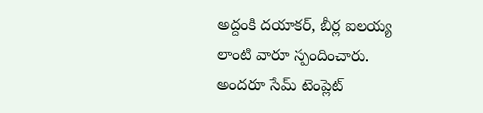అద్దంకి దయాకర్, బీర్ల ఐలయ్య లాంటి వారూ స్పందించారు. అందరూ సేమ్ టెంప్లెట్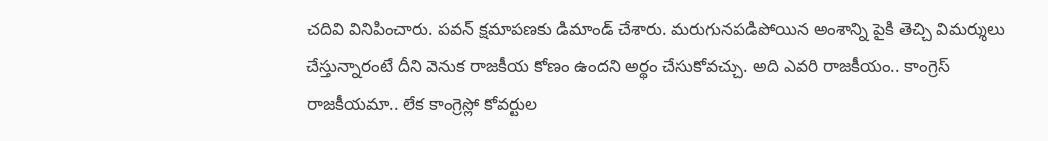చదివి వినిపించారు. పవన్ క్షమాపణకు డిమాండ్ చేశారు. మరుగునపడిపోయిన అంశాన్ని పైకి తెచ్చి విమర్శులు చేస్తున్నారంటే దీని వెనుక రాజకీయ కోణం ఉందని అర్థం చేసుకోవచ్చు. అది ఎవరి రాజకీయం.. కాంగ్రెస్ రాజకీయమా.. లేక కాంగ్రెస్లో కోవర్టుల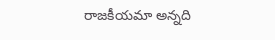రాజకీయమా అన్నది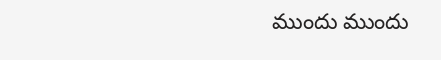ముందు ముందు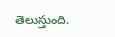తెలుస్తుంది.